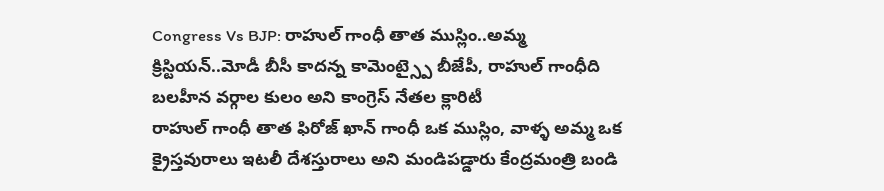Congress Vs BJP: రాహుల్ గాంధీ తాత ముస్లిం..అమ్మ క్రిస్టియన్..మోడీ బీసీ కాదన్న కామెంట్స్పై బీజేపీ, రాహుల్ గాంధీది బలహీన వర్గాల కులం అని కాంగ్రెస్ నేతల క్లారిటీ
రాహుల్ గాంధీ తాత ఫిరోజ్ ఖాన్ గాంధీ ఒక ముస్లిం, వాళ్ళ అమ్మ ఒక క్రైస్తవురాలు ఇటలీ దేశస్తురాలు అని మండిపడ్డారు కేంద్రమంత్రి బండి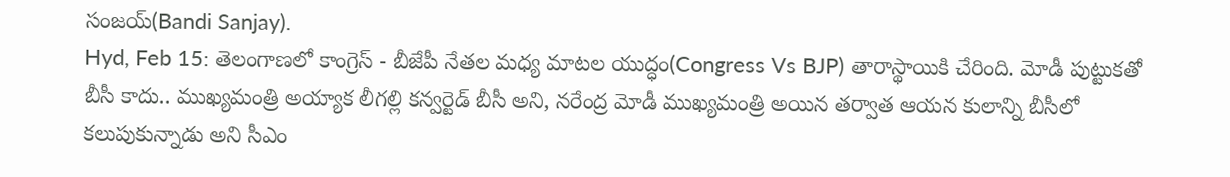సంజయ్(Bandi Sanjay).
Hyd, Feb 15: తెలంగాణలో కాంగ్రెస్ - బీజేపీ నేతల మధ్య మాటల యుద్ధం(Congress Vs BJP) తారాస్థాయికి చేరింది. మోడీ పుట్టుకతో బీసీ కాదు.. ముఖ్యమంత్రి అయ్యాక లీగల్లి కన్వర్టెడ్ బీసీ అని, నరేంద్ర మోడీ ముఖ్యమంత్రి అయిన తర్వాత ఆయన కులాన్ని బీసీలో కలుపుకున్నాడు అని సీఎం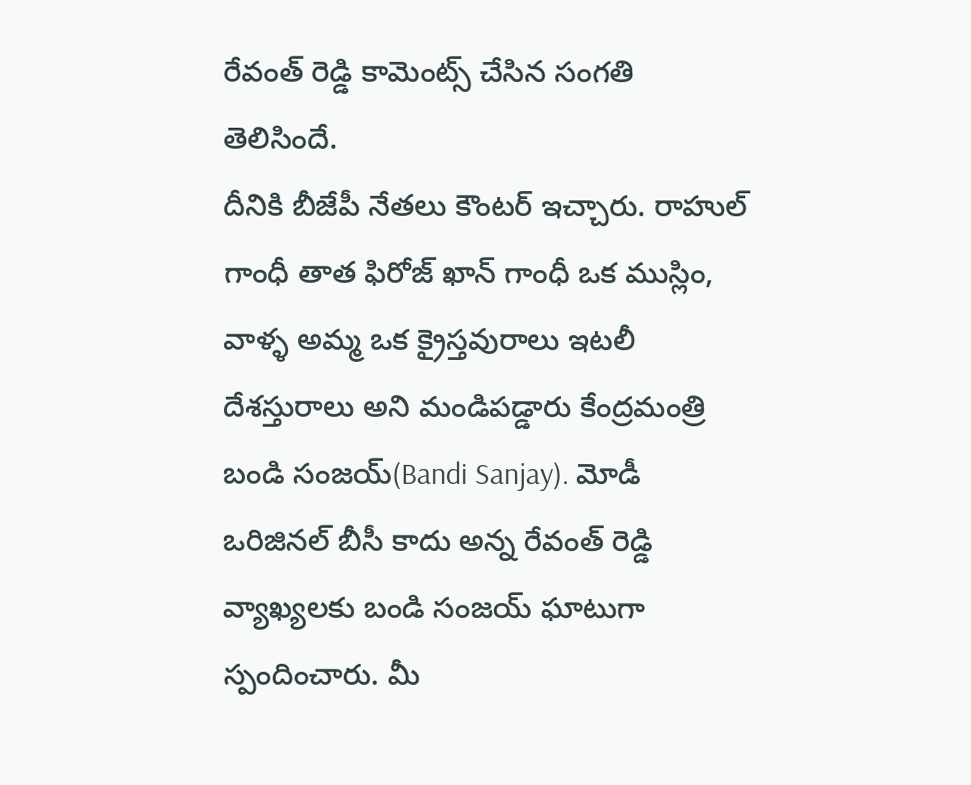రేవంత్ రెడ్డి కామెంట్స్ చేసిన సంగతి తెలిసిందే.
దీనికి బీజేపీ నేతలు కౌంటర్ ఇచ్చారు. రాహుల్ గాంధీ తాత ఫిరోజ్ ఖాన్ గాంధీ ఒక ముస్లిం, వాళ్ళ అమ్మ ఒక క్రైస్తవురాలు ఇటలీ దేశస్తురాలు అని మండిపడ్డారు కేంద్రమంత్రి బండి సంజయ్(Bandi Sanjay). మోడీ ఒరిజినల్ బీసీ కాదు అన్న రేవంత్ రెడ్డి వ్యాఖ్యలకు బండి సంజయ్ ఘాటుగా స్పందించారు. మీ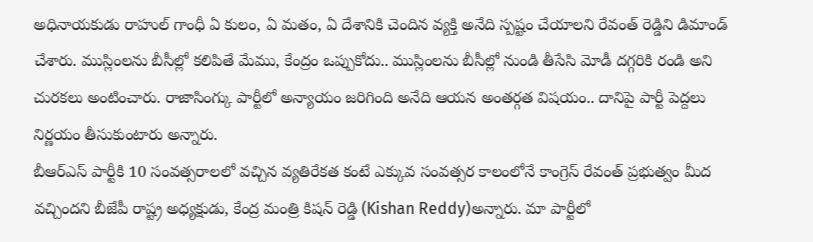అధినాయకుడు రాహుల్ గాంధీ ఏ కులం, ఏ మతం, ఏ దేశానికి చెందిన వ్యక్తి అనేది స్పష్టం చేయాలని రేవంత్ రెడ్డిని డిమాండ్ చేశారు. ముస్లింలను బీసీల్లో కలిపితే మేము, కేంద్రం ఒప్పుకోదు.. ముస్లింలను బీసీల్లో నుండి తీసేసి మోడీ దగ్గరికి రండి అని చురకలు అంటించారు. రాజాసింగ్కు పార్టీలో అన్యాయం జరిగింది అనేది ఆయన అంతర్గత విషయం.. దానిపై పార్టీ పెద్దలు నిర్ణయం తీసుకుంటారు అన్నారు.
బీఆర్ఎస్ పార్టీకి 10 సంవత్సరాలలో వచ్చిన వ్యతిరేకత కంటే ఎక్కువ సంవత్సర కాలంలోనే కాంగ్రెస్ రేవంత్ ప్రభుత్వం మీద వచ్చిందని బీజేపీ రాష్ట్ర అధ్యక్షుడు, కేంద్ర మంత్రి కిషన్ రెడ్డి (Kishan Reddy)అన్నారు. మా పార్టీలో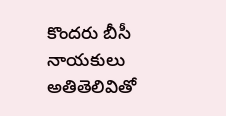కొందరు బీసీ నాయకులు అతితెలివితో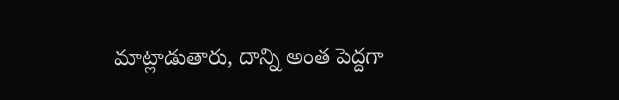మాట్లాడుతారు, దాన్ని అంత పెద్దగా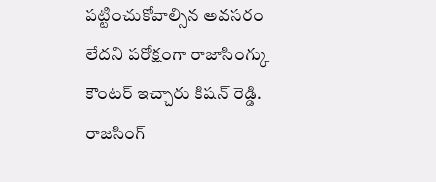పట్టించుకోవాల్సిన అవసరం లేదని పరోక్షంగా రాజాసింగ్కు కౌంటర్ ఇచ్చారు కిషన్ రెడ్డి.
రాజసింగ్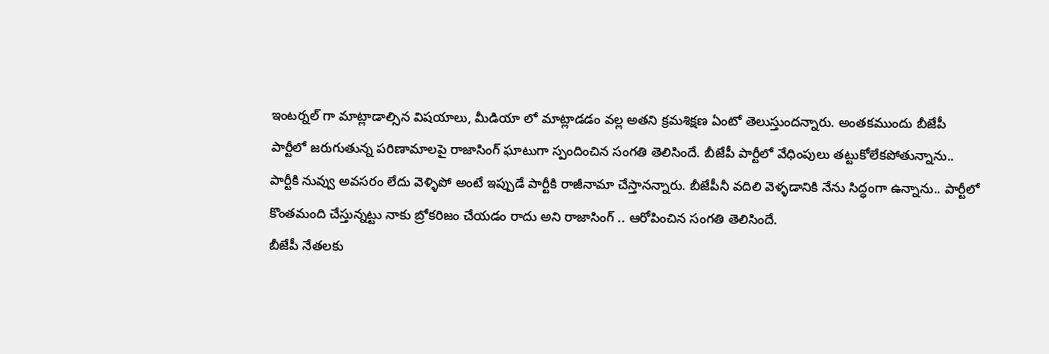ఇంటర్నల్ గా మాట్లాడాల్సిన విషయాలు, మీడియా లో మాట్లాడడం వల్ల అతని క్రమశిక్షణ ఏంటో తెలుస్తుందన్నారు. అంతకముందు బీజేపీ పార్టీలో జరుగుతున్న పరిణామాలపై రాజాసింగ్ ఘాటుగా స్పందించిన సంగతి తెలిసిందే. బీజేపీ పార్టీలో వేధింపులు తట్టుకోలేకపోతున్నాను..
పార్టీకి నువ్వు అవసరం లేదు వెళ్ళిపో అంటే ఇప్పుడే పార్టీకి రాజీనామా చేస్తానన్నారు. బీజేపీనీ వదిలి వెళ్ళడానికి నేను సిద్ధంగా ఉన్నాను.. పార్టీలో కొంతమంది చేస్తున్నట్టు నాకు బ్రోకరిజం చేయడం రాదు అని రాజాసింగ్ .. ఆరోపించిన సంగతి తెలిసిందే.
బీజేపీ నేతలకు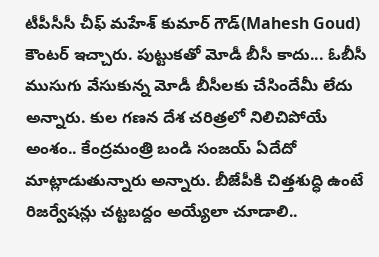టీపీసీసీ చీఫ్ మహేశ్ కుమార్ గౌడ్(Mahesh Goud) కౌంటర్ ఇచ్చారు. పుట్టుకతో మోడీ బీసీ కాదు... ఓబీసీ ముసుగు వేసుకున్న మోడీ బీసీలకు చేసిందేమీ లేదు అన్నారు. కుల గణన దేశ చరిత్రలో నిలిచిపోయే అంశం.. కేంద్రమంత్రి బండి సంజయ్ ఏదేదో మాట్లాడుతున్నారు అన్నారు. బీజేపీకి చిత్తశుద్ధి ఉంటే రిజర్వేషన్లు చట్టబద్దం అయ్యేలా చూడాలి..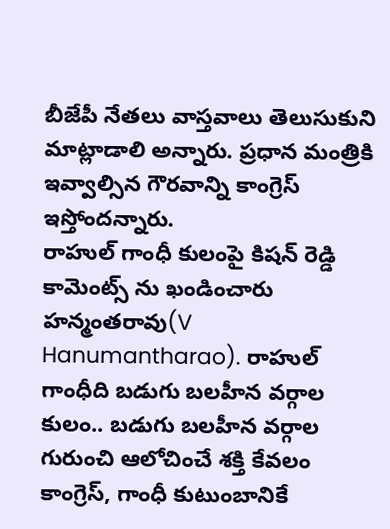బీజేపీ నేతలు వాస్తవాలు తెలుసుకుని మాట్లాడాలి అన్నారు. ప్రధాన మంత్రికి ఇవ్వాల్సిన గౌరవాన్ని కాంగ్రెస్ ఇస్తోందన్నారు.
రాహుల్ గాంధీ కులంపై కిషన్ రెడ్డి కామెంట్స్ ను ఖండించారు హన్మంతరావు(V Hanumantharao). రాహుల్ గాంధీది బడుగు బలహీన వర్గాల కులం.. బడుగు బలహీన వర్గాల గురుంచి ఆలోచించే శక్తి కేవలం కాంగ్రెస్, గాంధీ కుటుంబానికే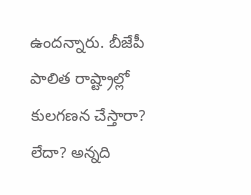ఉందన్నారు. బీజేపీ పాలిత రాష్ట్రాల్లో కులగణన చేస్తారా? లేదా? అన్నది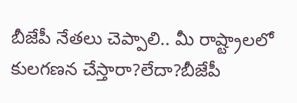బీజేపీ నేతలు చెప్పాలి.. మీ రాష్ట్రాలలో కులగణన చేస్తారా?లేదా?బీజేపీ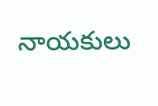నాయకులు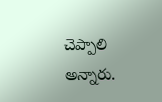చెప్పాలి అన్నారు.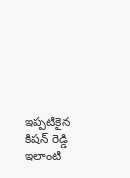ఇప్పటికైన కిషన్ రెడ్డి ఇలాంటి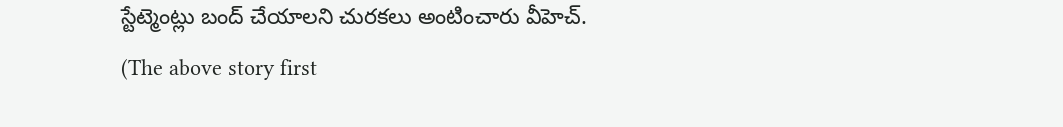స్టేట్మెంట్లు బంద్ చేయాలని చురకలు అంటించారు వీహెచ్.
(The above story first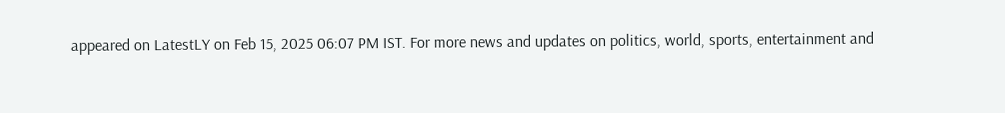appeared on LatestLY on Feb 15, 2025 06:07 PM IST. For more news and updates on politics, world, sports, entertainment and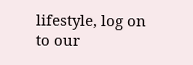lifestyle, log on to our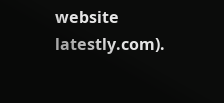website latestly.com).